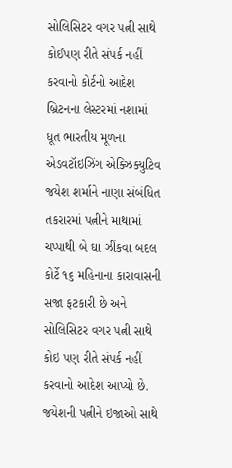સોલિસિટર વગર પત્ની સાથે કોઈપણ રીતે સંપર્ક નહીં કરવાનો કોર્ટનો આદેશ
બ્રિટનના લેસ્ટરમાં નશામાં ધૂત ભારતીય મૂળના એડવટૉઇઝિંગ એક્ઝિક્યુટિવ જયેશ શર્માને નાણા સંબંધિત તકરારમાં પત્નીને માથામાં ચપ્પાથી બે ઘા ઝીંકવા બદલ કોર્ટે ૧૬ મહિનાના કારાવાસની સજા ફટકારી છે અને સોલિસિટર વગર પત્ની સાથે કોઇ પણ રીતે સંપર્ક નહીં કરવાનો આદેશ આપ્યો છે. જયેશની પત્નીને ઇજાઓ સાથે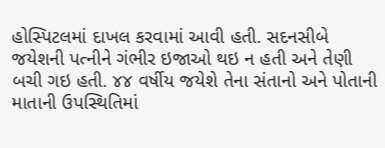હોસ્પિટલમાં દાખલ કરવામાં આવી હતી. સદનસીબે જયેશની પત્નીને ગંભીર ઇજાઓ થઇ ન હતી અને તેણી બચી ગઇ હતી. ૪૪ વર્ષીય જયેશે તેના સંતાનો અને પોતાની માતાની ઉપસ્થિતિમાં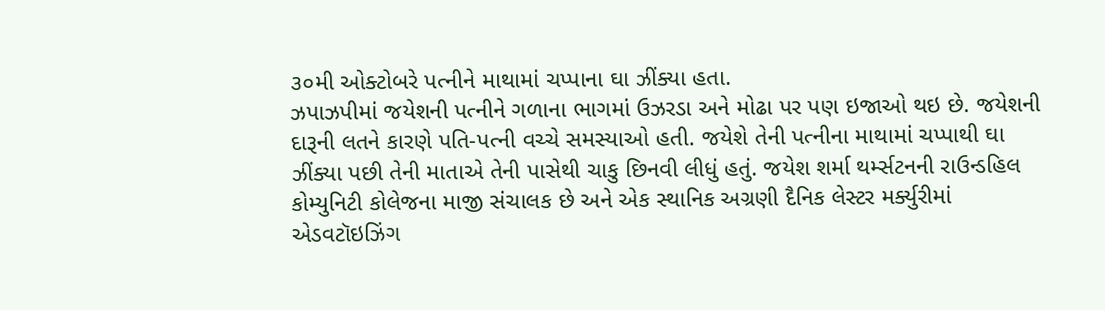૩૦મી ઓક્ટોબરે પત્નીને માથામાં ચપ્પાના ઘા ઝીંક્યા હતા.
ઝપાઝપીમાં જયેશની પત્નીને ગળાના ભાગમાં ઉઝરડા અને મોઢા પર પણ ઇજાઓ થઇ છે. જયેશની દારૂની લતને કારણે પતિ-પત્ની વચ્ચે સમસ્યાઓ હતી. જયેશે તેની પત્નીના માથામાં ચપ્પાથી ઘા ઝીંક્યા પછી તેની માતાએ તેની પાસેથી ચાકુ છિનવી લીધું હતું. જયેશ શર્મા થર્મ્સટનની રાઉન્ડહિલ કોમ્યુનિટી કોલેજના માજી સંચાલક છે અને એક સ્થાનિક અગ્રણી દૈનિક લેસ્ટર મર્ક્યુરીમાં એડવટૉઇઝિંગ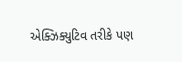એક્ઝિક્યુટિવ તરીકે પણ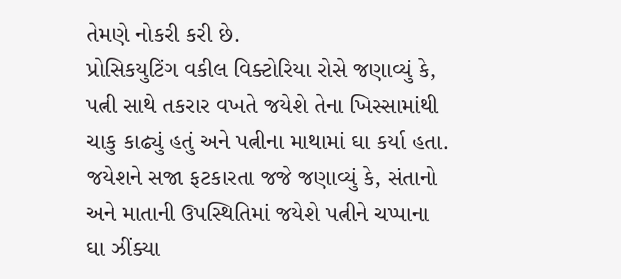તેમણે નોકરી કરી છે.
પ્રોસિકયુટિંગ વકીલ વિક્ટોરિયા રોસે જણાવ્યું કે, પત્ની સાથે તકરાર વખતે જયેશે તેના ખિસ્સામાંથી ચાકુ કાઢ્યું હતું અને પત્નીના માથામાં ઘા કર્યા હતા. જયેશને સજા ફટકારતા જજે જણાવ્યું કે, સંતાનો અને માતાની ઉપસ્થિતિમાં જયેશે પત્નીને ચપ્પાના ઘા ઝીંક્યા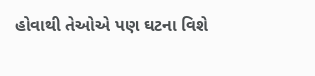હોવાથી તેઓએ પણ ઘટના વિશે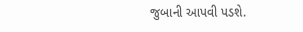જુબાની આપવી પડશે.